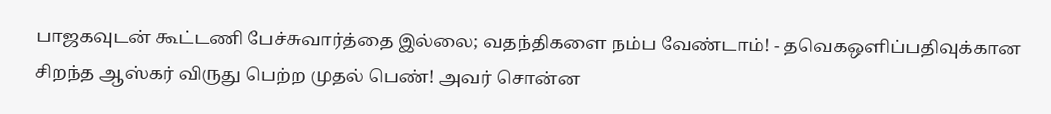பாஜகவுடன் கூட்டணி பேச்சுவார்த்தை இல்லை; வதந்திகளை நம்ப வேண்டாம்! - தவெகஒளிப்பதிவுக்கான சிறந்த ஆஸ்கர் விருது பெற்ற முதல் பெண்! அவர் சொன்ன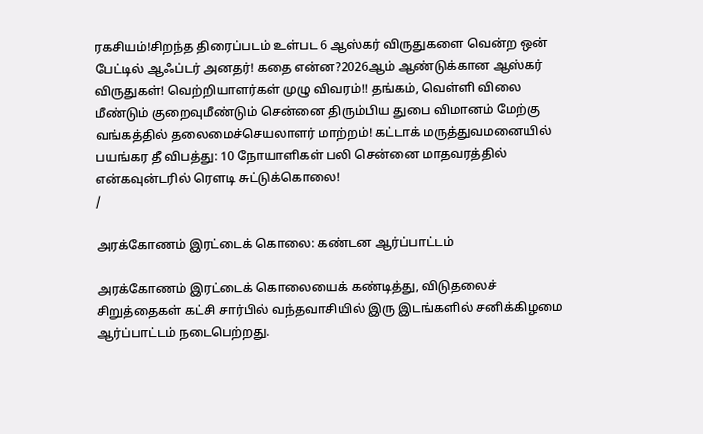ரகசியம்!சிறந்த திரைப்படம் உள்பட 6 ஆஸ்கர் விருதுகளை வென்ற ஒன் பேட்டில் ஆஃப்டர் அனதர்! கதை என்ன?2026ஆம் ஆண்டுக்கான ஆஸ்கர் விருதுகள்! வெற்றியாளர்கள் முழு விவரம்!! தங்கம், வெள்ளி விலை மீண்டும் குறைவுமீண்டும் சென்னை திரும்பிய துபை விமானம் மேற்கு வங்கத்தில் தலைமைச்செயலாளர் மாற்றம்! கட்டாக் மருத்துவமனையில் பயங்கர தீ விபத்து: 10 நோயாளிகள் பலி சென்னை மாதவரத்தில் என்கவுன்டரில் ரௌடி சுட்டுக்கொலை!
/

அரக்கோணம் இரட்டைக் கொலை: கண்டன ஆர்ப்பாட்டம்

அரக்கோணம் இரட்டைக் கொலையைக் கண்டித்து, விடுதலைச் சிறுத்தைகள் கட்சி சார்பில் வந்தவாசியில் இரு இடங்களில் சனிக்கிழமை ஆர்ப்பாட்டம் நடைபெற்றது.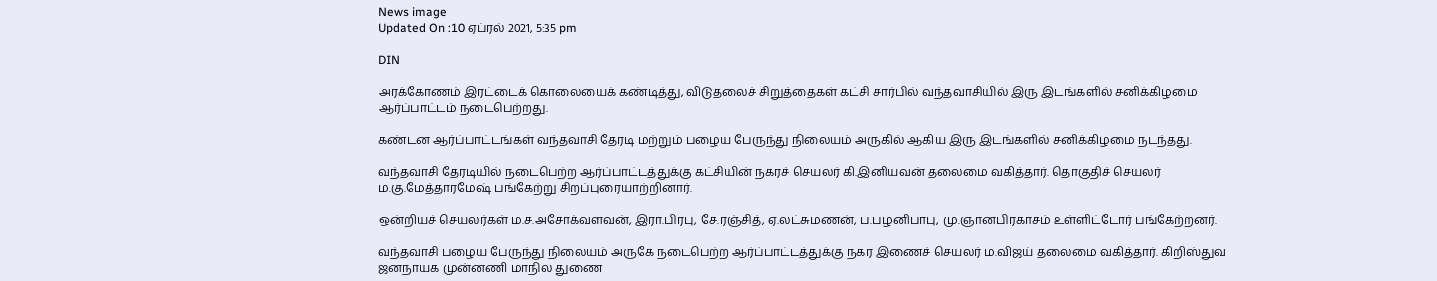News image
Updated On :10 ஏப்ரல் 2021, 5:35 pm

DIN

அரக்கோணம் இரட்டைக் கொலையைக் கண்டித்து, விடுதலைச் சிறுத்தைகள் கட்சி சார்பில் வந்தவாசியில் இரு இடங்களில் சனிக்கிழமை ஆர்ப்பாட்டம் நடைபெற்றது.

கண்டன ஆர்ப்பாட்டங்கள் வந்தவாசி தேரடி மற்றும் பழைய பேருந்து நிலையம் அருகில் ஆகிய இரு இடங்களில் சனிக்கிழமை நடந்தது.

வந்தவாசி தேரடியில் நடைபெற்ற ஆர்ப்பாட்டத்துக்கு கட்சியின் நகரச் செயலர் கி.இனியவன் தலைமை வகித்தார். தொகுதிச் செயலர் ம.கு.மேத்தாரமேஷ் பங்கேற்று சிறப்புரையாற்றினார்.

ஒன்றியச் செயலர்கள் ம.ச.அசோக்வளவன், இரா.பிரபு, சே.ரஞ்சித், ஏ.லட்சுமணன், ப.பழனிபாபு, மு.ஞானபிரகாசம் உள்ளிட்டோர் பங்கேற்றனர்.

வந்தவாசி பழைய பேருந்து நிலையம் அருகே நடைபெற்ற ஆர்ப்பாட்டத்துக்கு நகர இணைச் செயலர் ம.விஜய் தலைமை வகித்தார். கிறிஸ்துவ ஜனநாயக முன்னணி மாநில துணை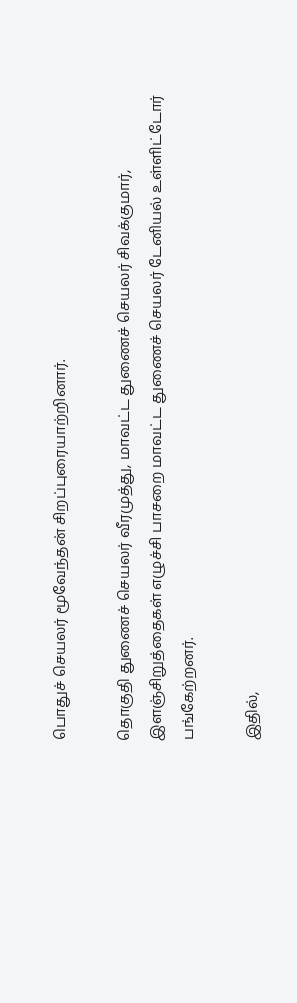பொதுச் செயலர் மூவேந்தன் சிறப்புரையாற்றினார்.

தொகுதி துணைச் செயலர் வீரமுத்து, மாவட்ட துணைச் செயலர் சிவக்குமார், இளஞ்சிறுத்தைகள் எழுச்சி பாசறை மாவட்ட துணைச் செயலர் டேனியல் உள்ளிட்டோர் பங்கேற்றனர்.

இதில்,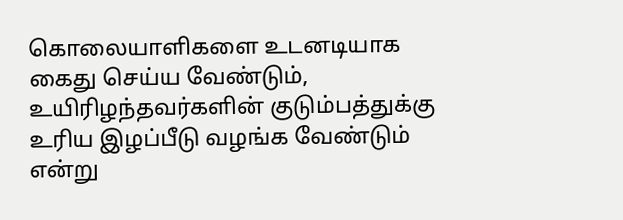கொலையாளிகளை உடனடியாக கைது செய்ய வேண்டும், உயிரிழந்தவர்களின் குடும்பத்துக்கு உரிய இழப்பீடு வழங்க வேண்டும் என்று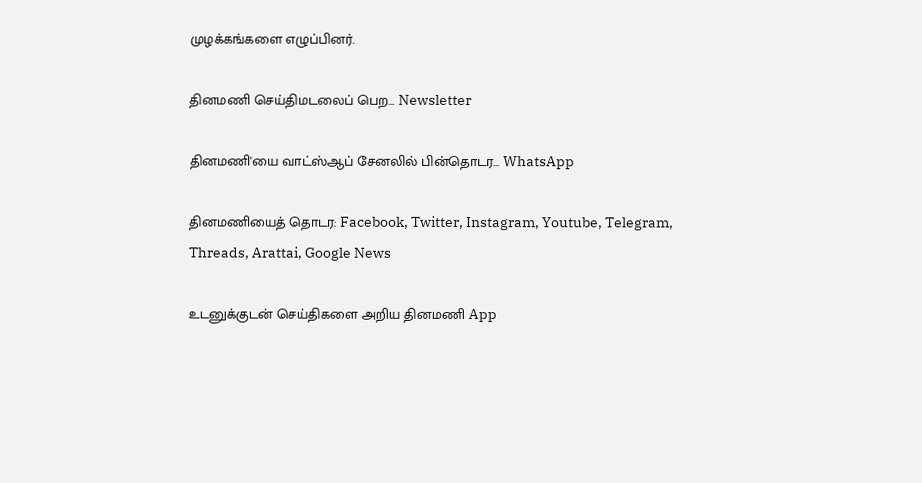முழக்கங்களை எழுப்பினர்.

தினமணி செய்திமடலைப் பெற... Newsletter

தினமணி'யை வாட்ஸ்ஆப் சேனலில் பின்தொடர... WhatsApp

தினமணியைத் தொடர: Facebook, Twitter, Instagram, Youtube, Telegram, Threads, Arattai, Google News

உடனுக்குடன் செய்திகளை அறிய தினமணி App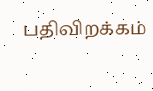பதிவிறக்கம்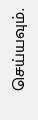செய்யவும்.